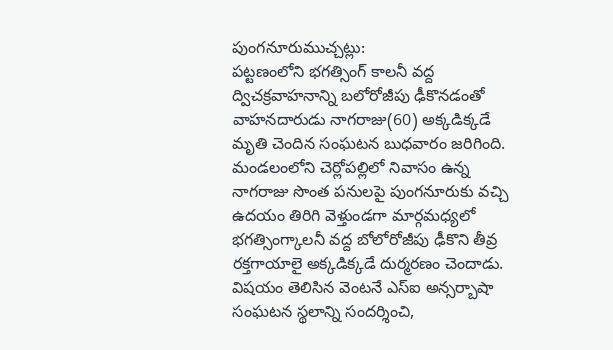పుంగనూరుముచ్చట్లు:
పట్టణంలోని భగత్సింగ్ కాలనీ వద్ద ద్విచక్రవాహనాన్ని బలోరోజీపు ఢీకొనడంతో వాహనదారుడు నాగరాజు(60) అక్కడిక్కడే మృతి చెందిన సంఘటన బుధవారం జరిగింది. మండలంలోని చెర్లోపల్లిలో నివాసం ఉన్న నాగరాజు సొంత పనులపై పుంగనూరుకు వచ్చి ఉదయం తిరిగి వెళ్తుండగా మార్గమధ్యలో భగత్సింగ్కాలనీ వద్ద బోలోరోజీపు ఢీకొని తీవ్ర రక్తగాయాలై అక్కడిక్కడే దుర్మరణం చెందాడు. విషయం తెలిసిన వెంటనే ఎస్ఐ అన్సర్బాషా సంఘటన స్థలాన్ని సందర్శించి,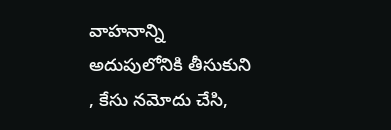వాహనాన్ని అదుపులోనికి తీసుకుని , కేసు నమోదు చేసి,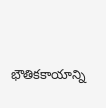భౌతికకాయాన్ని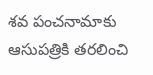శవ పంచనామాకు ఆసుపత్రికి తరలించి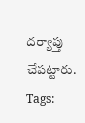దర్యాప్తు చేపట్టారు.
Tags: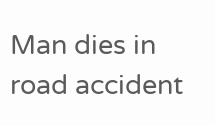Man dies in road accident